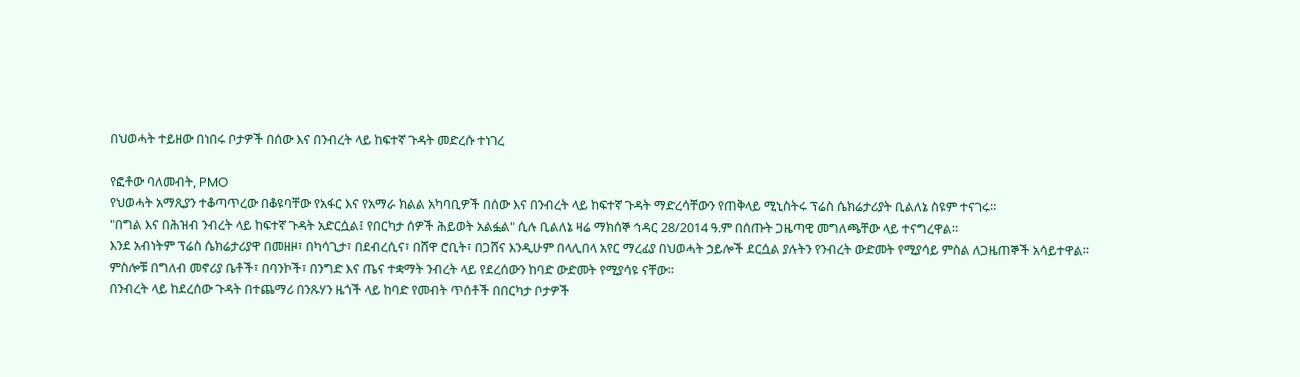በህወሓት ተይዘው በነበሩ ቦታዎች በሰው እና በንብረት ላይ ከፍተኛ ጉዳት መድረሱ ተነገረ

የፎቶው ባለመብት, PMO
የህወሓት አማጺያን ተቆጣጥረው በቆዩባቸው የአፋር እና የአማራ ክልል አካባቢዎች በሰው እና በንብረት ላይ ከፍተኛ ጉዳት ማድረሳቸውን የጠቅላይ ሚኒስትሩ ፕሬስ ሴክሬታሪያት ቢልለኔ ስዩም ተናገሩ።
"በግል እና በሕዝብ ንብረት ላይ ከፍተኛ ጉዳት አድርሷል፤ የበርካታ ሰዎች ሕይወት አልፏል" ሲሉ ቢልለኔ ዛሬ ማክሰኞ ኅዳር 28/2014 ዓ.ም በሰጡት ጋዜጣዊ መግለጫቸው ላይ ተናግረዋል።
እንደ አብነትም ፕሬስ ሴክሬታሪያዋ በመዘዞ፣ በካሳጊታ፣ በደብረሲና፣ በሸዋ ሮቢት፣ በጋሸና እንዲሁም በላሊበላ አየር ማረፊያ በህወሓት ኃይሎች ደርሷል ያሉትን የንብረት ውድመት የሚያሳይ ምስል ለጋዜጠኞች አሳይተዋል።
ምስሎቹ በግለብ መኖሪያ ቤቶች፣ በባንኮች፣ በንግድ እና ጤና ተቋማት ንብረት ላይ የደረሰውን ከባድ ውድመት የሚያሳዩ ናቸው።
በንብረት ላይ ከደረሰው ጉዳት በተጨማሪ በንጹሃን ዜጎች ላይ ከባድ የመብት ጥሰቶች በበርካታ ቦታዎች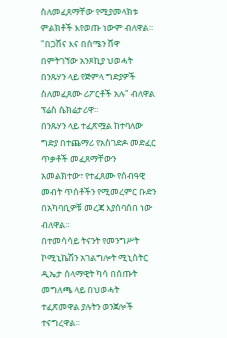ስለመፈጸማቸው የሚያመላክቱ ምልክቶች እየወጡ ነውም ብለዋል።
"በጋሸና እና በሰሜን ሸዋ በምትገኘው አንጾኪያ ህወሓት በንጹሃን ላይ የጅምላ ግድያዎች ስለመፈጸሙ ሪፖርቶች አሉ" ብለዋል ፕሬስ ሴክሬታሪዋ።
በንጹሃን ላይ ተፈጽሟል ከተባለው ግድያ በተጨማሪ የአስገድዶ መድፈር ጥቃቶች መፈጸማቸውን አመልክተው፣ የተፈጸሙ የሰብዓዊ መብት ጥሰቶችን የሚመረምር ቡድን በአካባቢዎቹ መረጃ እያሰባሰበ ነው ብለዋል።
በተመሳሳይ ትናንት የመንግሥት ኮሚኒኬሽን አገልግሎት ሚኒስትር ዲኤታ ሰላማዊት ካሳ በሰጡት መግለጫ ላይ በህወሓት ተፈጽመዋል ያሉትን ወንጀሎች ተናግረዋል።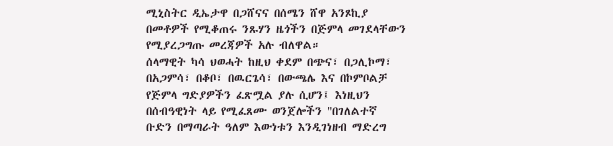ሚኒስትር ዲኤታዋ በጋሸናና በሰሜን ሸዋ አንጾኪያ በመቶዎች የሚቆጠሩ ንጹሃን ዜጎችን በጅምላ መገደላቸውን የሚያረጋግጡ መረጃዎች አሉ ብለዋል።
ሰላማዊት ካሳ ህወሓት ከዚህ ቀደም በጭና፣ በጋሊኮማ፣ በአጋምሳ፣ በቆቦ፣ በዉርጌሳ፣ በውጫሌ እና በኮምቦልቻ የጅምላ ግድያዎችን ፈጽሟል ያሉ ሲሆን፤ እነዚህን በሰብዓዊነት ላይ የሚፈጸሙ ወንጀሎችን "በገለልተኛ ቡድን በማጣራት ዓለም እውነቱን እንዲገነዘብ ማድረግ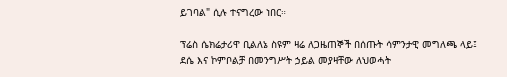ይገባል" ሲሉ ተናግረው ነበር።

ፕሬስ ሴክሬታሪዋ ቢልለኔ ስዩም ዛሬ ለጋዜጠኞች በሰጡት ሳምንታዊ መግለጫ ላይ፤ ደሴ እና ኮምቦልቻ በመንግሥት ኃይል መያዛቸው ለህወሓት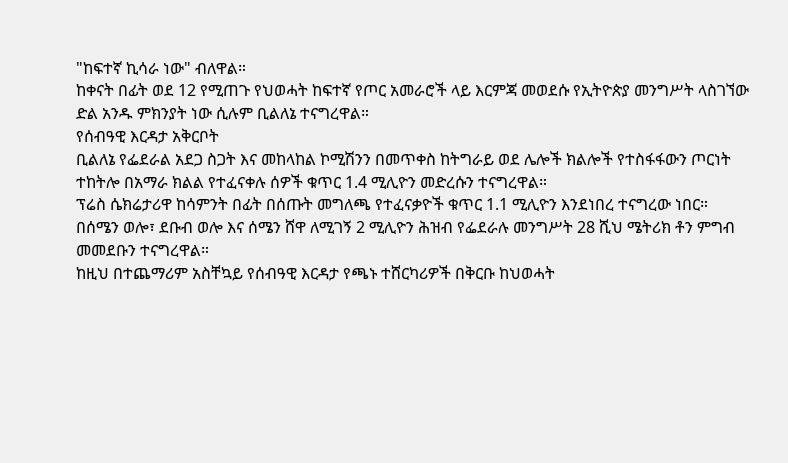"ከፍተኛ ኪሳራ ነው" ብለዋል።
ከቀናት በፊት ወደ 12 የሚጠጉ የህወሓት ከፍተኛ የጦር አመራሮች ላይ እርምጃ መወደሱ የኢትዮጵያ መንግሥት ላስገኘው ድል አንዱ ምክንያት ነው ሲሉም ቢልለኔ ተናግረዋል።
የሰብዓዊ እርዳታ አቅርቦት
ቢልለኔ የፌደራል አደጋ ስጋት እና መከላከል ኮሚሽንን በመጥቀስ ከትግራይ ወደ ሌሎች ክልሎች የተስፋፋውን ጦርነት ተከትሎ በአማራ ክልል የተፈናቀሉ ሰዎች ቁጥር 1.4 ሚሊዮን መድረሱን ተናግረዋል።
ፕሬስ ሴክሬታሪዋ ከሳምንት በፊት በሰጡት መግለጫ የተፈናቃዮች ቁጥር 1.1 ሚሊዮን እንደነበረ ተናግረው ነበር።
በሰሜን ወሎ፣ ደቡብ ወሎ እና ሰሜን ሸዋ ለሚገኝ 2 ሚሊዮን ሕዝብ የፌደራሉ መንግሥት 28 ሺህ ሜትሪክ ቶን ምግብ መመደቡን ተናግረዋል።
ከዚህ በተጨማሪም አስቸኳይ የሰብዓዊ እርዳታ የጫኑ ተሸርካሪዎች በቅርቡ ከህወሓት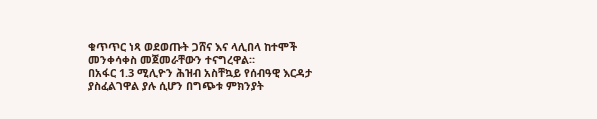ቁጥጥር ነጻ ወደወጡት ጋሸና እና ላሊበላ ከተሞች መንቀሳቀስ መጀመራቸውን ተናግረዋል።
በአፋር 1.3 ሚሊዮን ሕዝብ አስቸኳይ የሰብዓዊ እርዳታ ያስፈልገዋል ያሉ ሲሆን በግጭቱ ምክንያት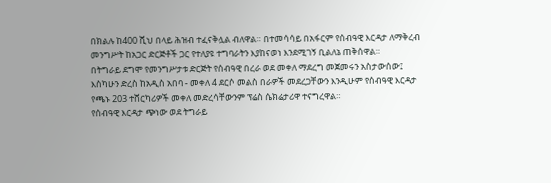በክልሉ ከ400 ሺህ በላይ ሕዝብ ተፈናቅሏል ብለዋል። በተመሳሳይ በአፋርም የሰብዓዊ እርዳታ ለማቅረብ መንግሥት ከአጋር ድርጅቶች ጋር የተለያዩ ተግባራትን እያከናወነ እንደሚገኝ ቢልለኔ ጠቅሰዋል።
በትግራይ ደግሞ የመንግሥታቱ ድርጅት የሰብዓዊ በረራ ወደ መቀለ ማደረግ መጀመሩን አስታውሰው፤ እስካሁን ድረስ ከአዲስ አበባ - መቀለ 4 ደርሶ መልስ በራዎች መደረጋቸውን እንዲሁም የሰብዓዊ እርዳታ የጫኑ 203 ተሸርካሪዎች መቀለ መድረሳቸውንም ፕሬስ ሴክሬታሪዋ ተናግረዋል።
የሰብዓዊ እርዳታ ጭነው ወደ ትግራይ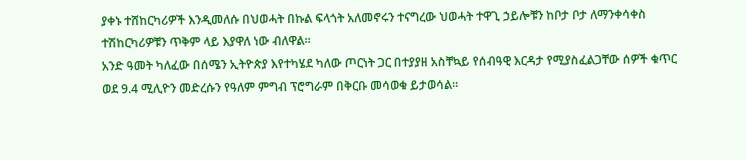ያቀኑ ተሸከርካሪዎች እንዲመለሱ በህወሓት በኩል ፍላጎት አለመኖሩን ተናግረው ህወሓት ተዋጊ ኃይሎቹን ከቦታ ቦታ ለማንቀሳቀስ ተሽከርካሪዎቹን ጥቅም ላይ እያዋለ ነው ብለዋል።
አንድ ዓመት ካለፈው በሰሜን ኢትዮጵያ እየተካሄደ ካለው ጦርነት ጋር በተያያዘ አስቸኳይ የሰብዓዊ እርዳታ የሚያስፈልጋቸው ሰዎች ቁጥር ወደ 9.4 ሚሊዮን መድረሱን የዓለም ምግብ ፕሮግራም በቅርቡ መሳወቁ ይታወሳል።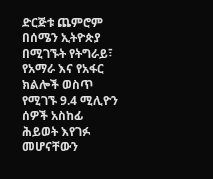ድርጅቱ ጨምሮም በሰሜን ኢትዮጵያ በሚገኙት የትግራይ፣ የአማራ እና የአፋር ክልሎች ወስጥ የሚገኙ 9.4 ሚሊዮን ሰዎች አስከፊ ሕይወት እየገፉ መሆናቸውን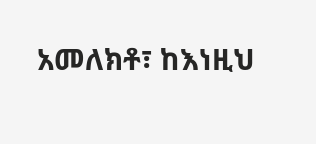አመለክቶ፣ ከእነዚህ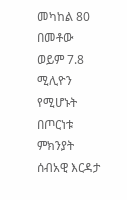መካከል 80 በመቶው ወይም 7.8 ሚሊዮን የሚሆኑት በጦርነቱ ምክንያት ሰብአዊ እርዳታ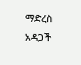ማድረስ አዳጋች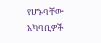የሆኑባቸው አካባቢዎች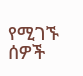የሚገኙ ሰዎች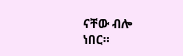ናቸው ብሎ ነበር።